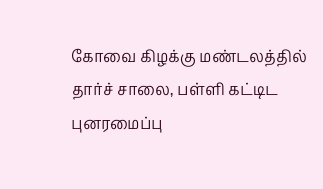கோவை கிழக்கு மண்டலத்தில் தார்ச் சாலை, பள்ளி கட்டிட புனரமைப்பு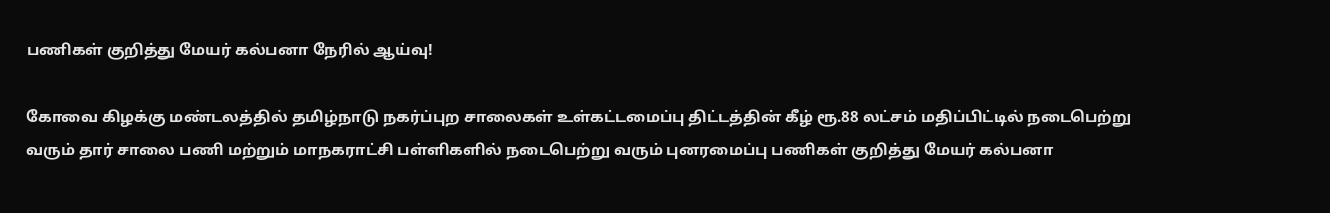பணிகள் குறித்து மேயர் கல்பனா நேரில் ஆய்வு!

கோ‌வை கிழக்கு மண்டலத்தில்‌ தமிழ்நாடு நகர்ப்புற சாலைகள்‌ உள்கட்டமைப்பு திட்டத்தின் கீழ்‌ ரூ.88 லட்சம்‌ மதிப்பிட்டில்‌ நடைபெற்று வரும்‌ தார்‌ சாலை பணி மற்றும் மாநகராட்சி பள்ளிகளில் நடைபெற்று வரும் புனரமைப்பு பணிகள் குறித்து மேயர்‌ கல்பனா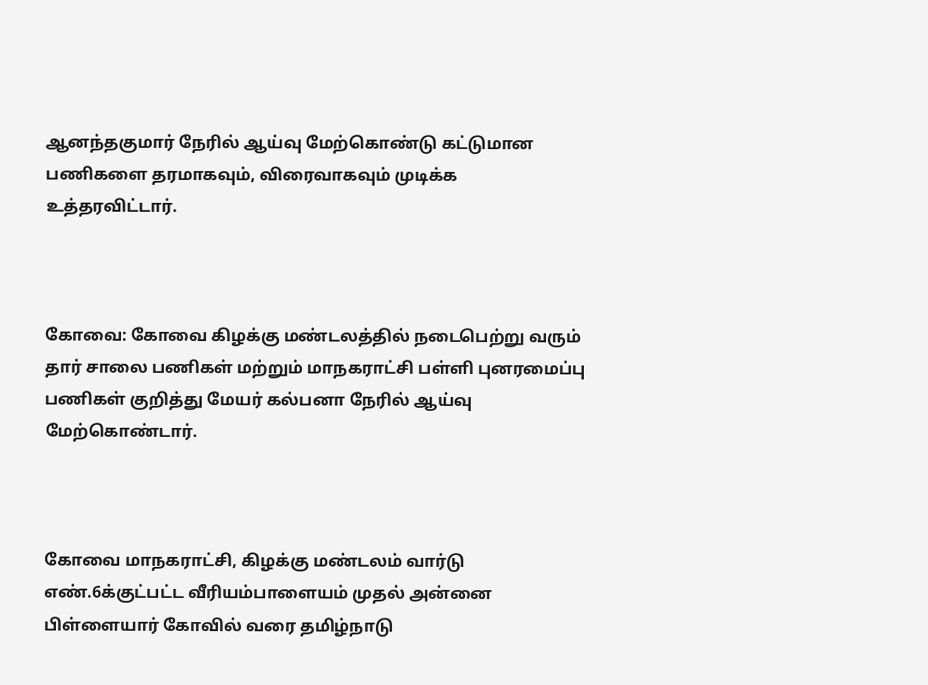ஆனந்தகுமார்‌ நேரில்‌ ஆய்வு மேற்கொண்டு கட்டுமான பணிகளை தரமாகவும், விரைவாகவும் முடிக்க உத்தரவிட்டார்.



கோவை: கோவை கிழக்கு மண்டலத்தில் நடைபெற்று வரும் தார் சாலை பணிகள் மற்றும் மாநகராட்சி பள்ளி புனரமைப்பு பணிகள் குறித்து மேயர் கல்பனா நேரில் ஆய்வு மேற்கொண்டார்.



கோவை‌ மாநகராட்சி, கிழக்கு மண்டலம்‌ வார்டு எண்‌.6க்குட்பட்ட வீரியம்பாளையம்‌ முதல்‌ அன்னை பிள்ளையார்‌ கோவில்‌ வரை தமிழ்நாடு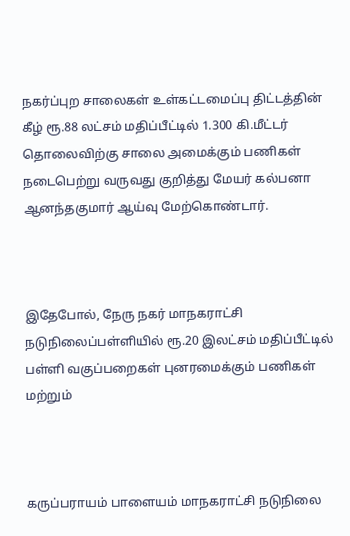நகர்ப்புற சாலைகள்‌ உள்கட்டமைப்பு திட்டத்தின் கீழ்‌ ரூ.88 லட்சம்‌ மதிப்பீட்டில்‌ 1.300 கி.மீட்டர் தொலைவிற்கு சாலை அமைக்கும்‌ பணிகள்‌ நடைபெற்று வருவது குறித்து மேயர் கல்பனா ஆனந்தகுமார் ஆய்வு மேற்கொண்டார்.



இதேபோல், நேரு நகர் மாநகராட்சி நடுநிலைப்பள்ளியில்‌ ரூ.20 இலட்சம்‌ மதிப்பீட்டில்‌ பள்ளி வகுப்பறைகள்‌ புனரமைக்கும்‌ பணிகள்‌ மற்றும்‌



கருப்பராயம் பாளையம்‌ மாநகராட்சி நடுநிலை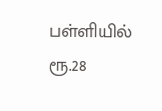பள்ளியில்‌ ரூ.28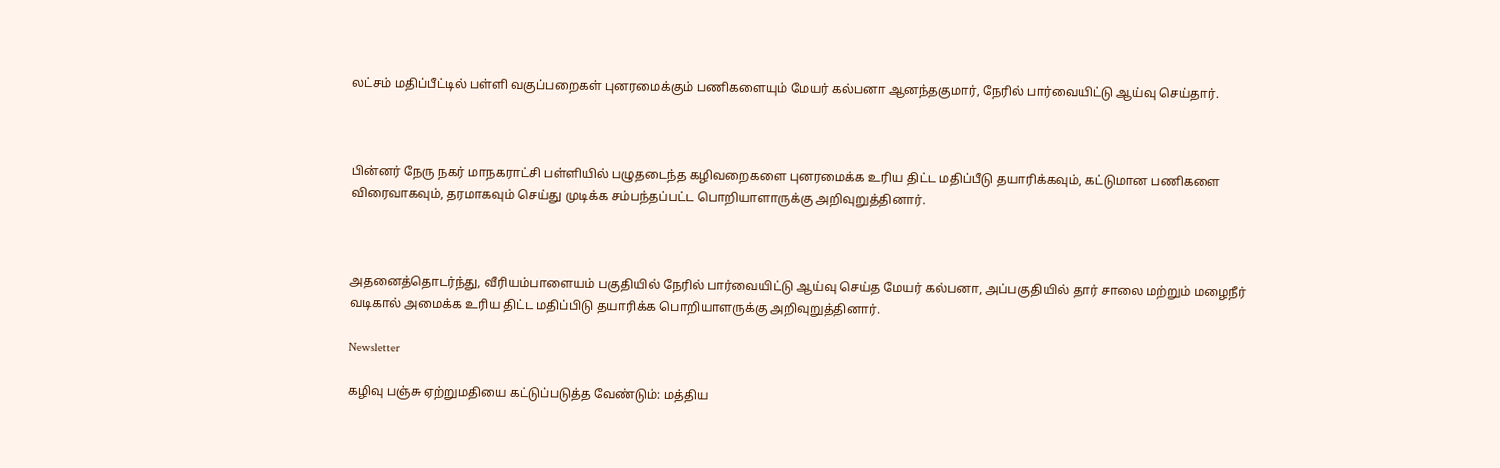லட்சம்‌ மதிப்பீட்டில்‌ பள்ளி வகுப்பறைகள்‌ புனரமைக்கும்‌ பணிகளையும் மேயர்‌ கல்பனா ஆனந்தகுமார்‌‌, நேரில்‌ பார்வையிட்டு ஆய்வு செய்தார்.



பின்னர் நேரு நகர்‌ மாநகராட்சி பள்ளியில்‌ பழுதடைந்த கழிவறைகளை புனரமைக்க உரிய திட்ட மதிப்பீடு தயாரிக்கவும்‌, கட்டுமான‌ பணிகளை விரைவாகவும்‌, தரமாகவும்‌ செய்து முடிக்க சம்பந்தப்பட்ட பொறியாளாருக்கு அறிவுறுத்தினார்‌.



அதனைத்தொடர்ந்து, வீரியம்பாளையம்‌ பகுதியில்‌ நேரில்‌ பார்வையிட்டு ஆய்வு செய்த மேயர் கல்பனா, அப்பகுதியில்‌ தார்‌ சாலை மற்றும்‌ மழைநீர்‌ வடிகால்‌ அமைக்க உரிய திட்ட மதிப்பிடு தயாரிக்க பொறியாளருக்கு அறிவுறுத்தினார்‌.

Newsletter

கழிவு பஞ்சு ஏற்றுமதியை கட்டுப்படுத்த வேண்டும்: மத்திய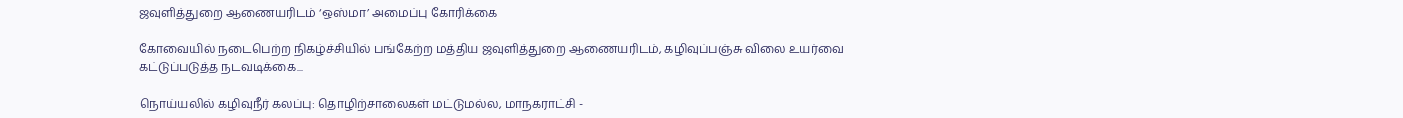ஜவுளித்துறை ஆணையரிடம் ‘ஒஸ்மா’ அமைப்பு கோரிக்கை

கோவையில் நடைபெற்ற நிகழ்ச்சியில் பங்கேற்ற மத்திய ஜவுளித்துறை ஆணையரிடம், கழிவுப்பஞ்சு விலை உயர்வை கட்டுப்படுத்த நடவடிக்கை...

நொய்யலில் கழிவுநீர் கலப்பு: தொழிற்சாலைகள் மட்டுமல்ல, மாநகராட்சி -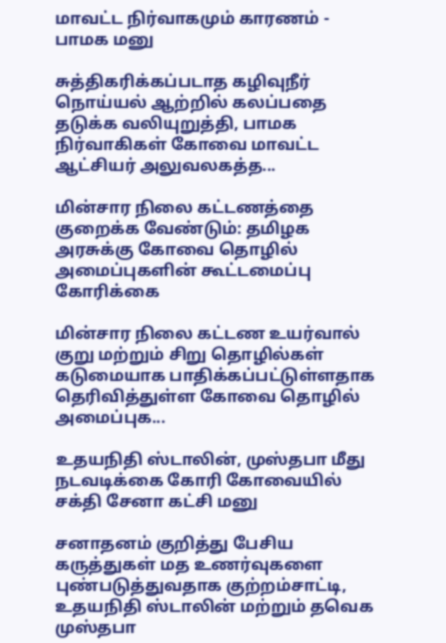மாவட்ட நிர்வாகமும் காரணம் - பாமக மனு

சுத்திகரிக்கப்படாத கழிவுநீர் நொய்யல் ஆற்றில் கலப்பதை தடுக்க வலியுறுத்தி, பாமக நிர்வாகிகள் கோவை மாவட்ட ஆட்சியர் அலுவலகத்த...

மின்சார நிலை கட்டணத்தை குறைக்க வேண்டும்: தமிழக அரசுக்கு கோவை தொழில் அமைப்புகளின் கூட்டமைப்பு கோரிக்கை

மின்சார நிலை கட்டண உயர்வால் குறு மற்றும் சிறு தொழில்கள் கடுமையாக பாதிக்கப்பட்டுள்ளதாக தெரிவித்துள்ள கோவை தொழில் அமைப்புக...

உதயநிதி ஸ்டாலின், முஸ்தபா மீது நடவடிக்கை கோரி கோவையில் சக்தி சேனா கட்சி மனு

சனாதனம் குறித்து பேசிய கருத்துகள் மத உணர்வுகளை புண்படுத்துவதாக குற்றம்சாட்டி, உதயநிதி ஸ்டாலின் மற்றும் தவெக முஸ்தபா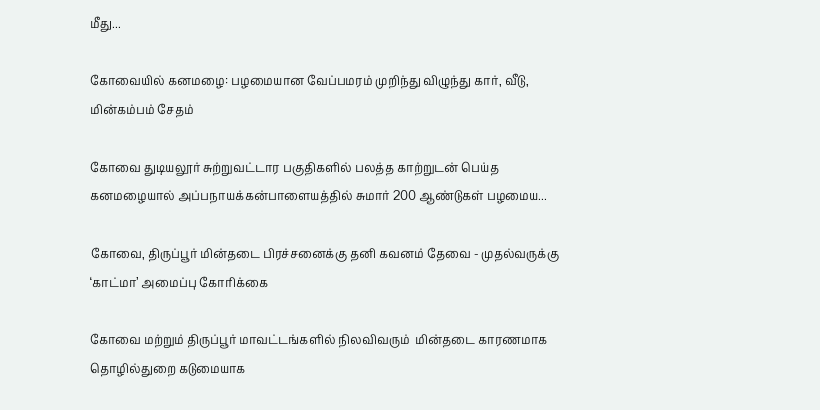மீது...

கோவையில் கனமழை: பழமையான வேப்பமரம் முறிந்து விழுந்து கார், வீடு, மின்கம்பம் சேதம்

கோவை துடியலூர் சுற்றுவட்டார பகுதிகளில் பலத்த காற்றுடன் பெய்த கனமழையால் அப்பநாயக்கன்பாளையத்தில் சுமார் 200 ஆண்டுகள் பழமைய...

கோவை, திருப்பூர் மின்தடை பிரச்சனைக்கு தனி கவனம் தேவை - முதல்வருக்கு ‘காட்மா’ அமைப்பு கோரிக்கை

கோவை மற்றும் திருப்பூர் மாவட்டங்களில் நிலவிவரும்  மின்தடை காரணமாக தொழில்துறை கடுமையாக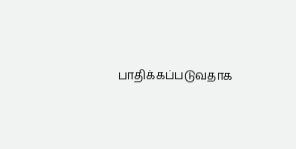பாதிக்கப்படுவதாக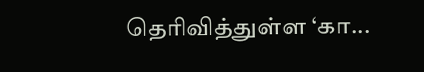தெரிவித்துள்ள ‘கா...